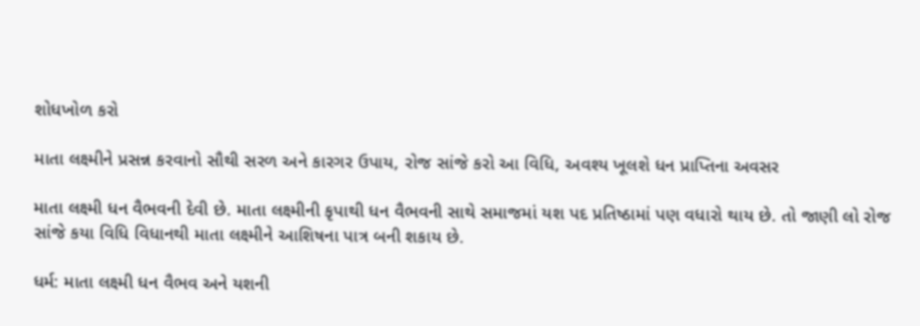શોધખોળ કરો

માતા લક્ષ્મીને પ્રસન્ન કરવાનો સૌથી સરળ અને કારગર ઉપાય, રોજ સાંજે કરો આ વિધિ, અવશ્ય ખૂલશે ધન પ્રાપ્તિના અવસર

માતા લક્ષ્મી ધન વૈભવની દેવી છે. માતા લક્ષ્મીની કૃપાથી ધન વૈભવની સાથે સમાજમાં યશ પદ પ્રતિષ્ઠામાં પણ વધારો થાય છે. તો જાણી લો રોજ સાંજે કયા વિધિ વિધાનથી માતા લક્ષ્મીને આશિષના પાત્ર બની શકાય છે.

ધર્મ: માતા લક્ષ્મી ધન વૈભવ અને યશની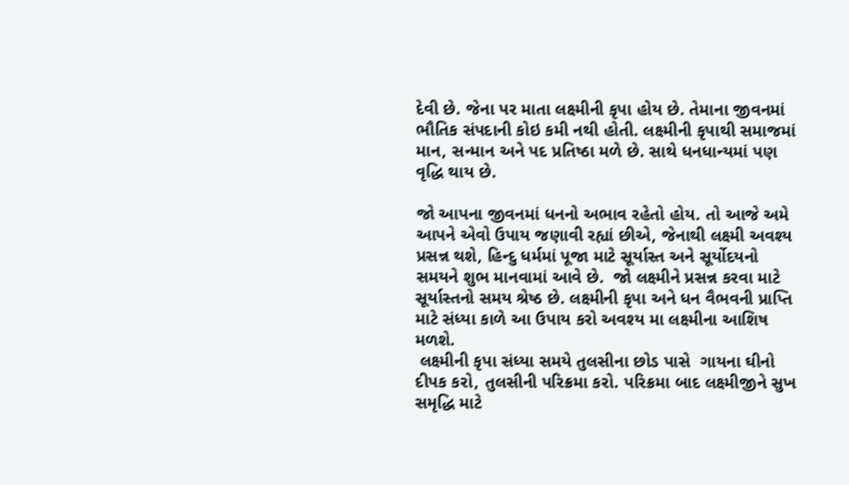દેવી છે. જેના પર માતા લક્ષ્મીની કૃપા હોય છે. તેમાના જીવનમાં ભૌતિક સંપદાની કોઇ કમી નથી હોતી. લક્ષ્મીની કૃપાથી સમાજમાં માન, સન્માન અને પદ પ્રતિષ્ઠા મળે છે. સાથે ધનધાન્યમાં પણ વૃદ્ધિ થાય છે.

જો આપના જીવનમાં ધનનો અભાવ રહેતો હોય. તો આજે અમે આપને એવો ઉપાય જણાવી રહ્યાં છીએ, જેનાથી લક્ષ્મી અવશ્ય પ્રસન્ન થશે, હિન્દુ ધર્મમાં પૂજા માટે સૂર્યાસ્ત અને સૂર્યોદયનો સમયને શુભ માનવામાં આવે છે.  જો લક્ષ્મીને પ્રસન્ન કરવા માટે સૂર્યાસ્તનો સમય શ્રેષ્ઠ છે. લક્ષ્મીની કૃપા અને ધન વૈભવની પ્રાપ્તિ માટે સંધ્યા કાળે આ ઉપાય કરો અવશ્ય મા લક્ષ્મીના આશિષ મળશે.
 લક્ષ્મીની કૃપા સંધ્યા સમયે તુલસીના છોડ પાસે  ગાયના ઘીનો દીપક કરો, તુલસીની પરિક્રમા કરો. પરિક્રમા બાદ લક્ષ્મીજીને સુખ સમૃદ્ધિ માટે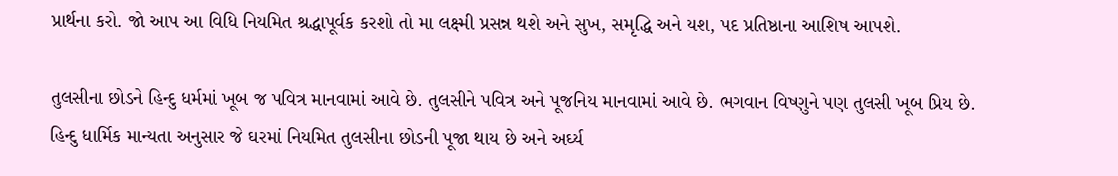પ્રાર્થના કરો. જો આપ આ વિધિ નિયમિત શ્રદ્ધાપૂર્વક કરશો તો મા લક્ષ્મી પ્રસન્ન થશે અને સુખ, સમૃદ્ધિ અને યશ, પદ પ્રતિષ્ઠાના આશિષ આપશે.

તુલસીના છોડને હિન્દુ ધર્મમાં ખૂબ જ પવિત્ર માનવામાં આવે છે. તુલસીને પવિત્ર અને પૂજનિય માનવામાં આવે છે. ભગવાન વિષ્ણુને પણ તુલસી ખૂબ પ્રિય છે. હિન્દુ ધાર્મિક માન્યતા અનુસાર જે ઘરમાં નિયમિત તુલસીના છોડની પૂજા થાય છે અને અર્ઘ્ય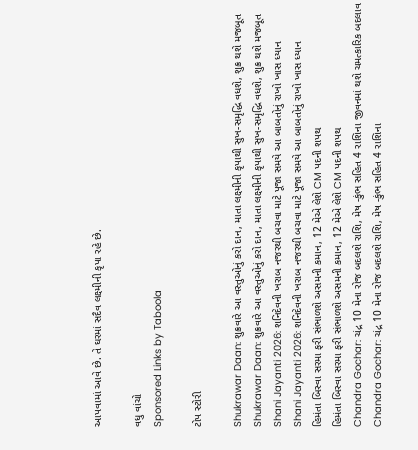આપવામાં આવે છે. તે ઘરમાં સદૈવ લક્ષ્મીની કૃપા રહે છે.

વધુ વાંચો
Sponsored Links by Taboola

ટોપ સ્ટોરી

Shukrawar Daan: શુક્રવારે આ વસ્તુઓનું કરો દાન, માતા લક્ષ્મીની કૃપાથી સુખ-સમૃદ્ધિ વધશે, શુક્ર થશે મજબૂત
Shukrawar Daan: શુક્રવારે આ વસ્તુઓનું કરો દાન, માતા લક્ષ્મીની કૃપાથી સુખ-સમૃદ્ધિ વધશે, શુક્ર થશે મજબૂત
Shani Jayanti 2026: શનિદેવની ખરાબ નજરથી બચવા માટે પૂજા સમયે આ બાબતોનું રાખો ખાસ ધ્યાન
Shani Jayanti 2026: શનિદેવની ખરાબ નજરથી બચવા માટે પૂજા સમયે આ બાબતોનું રાખો ખાસ ધ્યાન
હિમંતા બિસ્વા સરમા ફરી સંભાળશે અસમની કમાન, 12 મેએ લેશે CM પદની શપથ
હિમંતા બિસ્વા સરમા ફરી સંભાળશે અસમની કમાન, 12 મેએ લેશે CM પદની શપથ
Chandra Gochar: ચંદ્ર 10 મેના રોજ બદલશે રાશિ, મેષ -કુંભ સહિત 4 રાશિના જીવનમાં થશે ચમત્કારિક બદલાવ
Chandra Gochar: ચંદ્ર 10 મેના રોજ બદલશે રાશિ, મેષ -કુંભ સહિત 4 રાશિના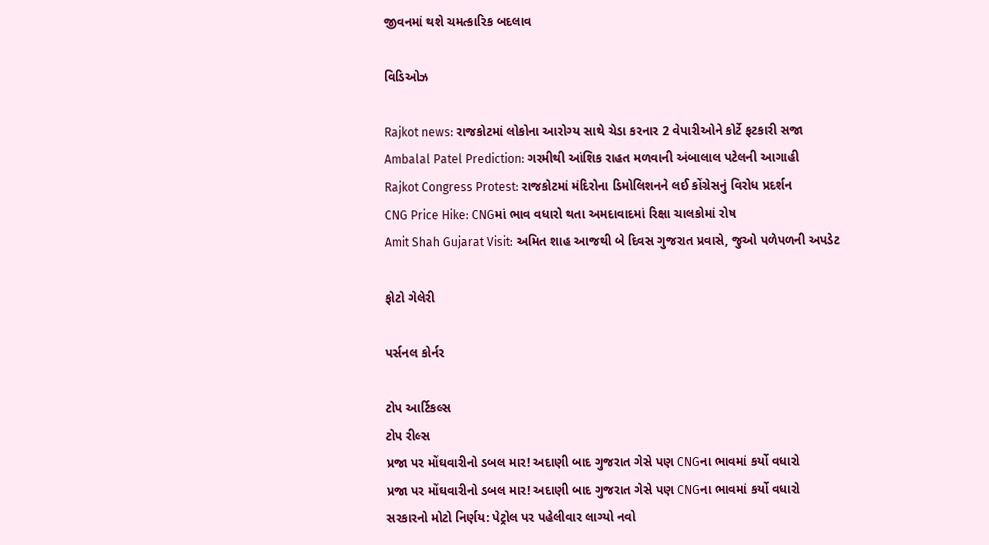જીવનમાં થશે ચમત્કારિક બદલાવ

વિડિઓઝ

Rajkot news: રાજકોટમાં લોકોના આરોગ્ય સાથે ચેડા કરનાર 2 વેપારીઓને કોર્ટે ફટકારી સજા
Ambalal Patel Prediction: ગરમીથી આંશિક રાહત મળવાની અંબાલાલ પટેલની આગાહી
Rajkot Congress Protest: રાજકોટમાં મંદિરોના ડિમોલિશનને લઈ કોંગ્રેસનું વિરોધ પ્રદર્શન
CNG Price Hike: CNGમાં ભાવ વધારો થતા અમદાવાદમાં રિક્ષા ચાલકોમાં રોષ
Amit Shah Gujarat Visit: અમિત શાહ આજથી બે દિવસ ગુજરાત પ્રવાસે, જુઓ પળેપળની અપડેટ

ફોટો ગેલેરી

પર્સનલ કોર્નર

ટોપ આર્ટિકલ્સ
ટોપ રીલ્સ
પ્રજા પર મોંઘવારીનો ડબલ માર! અદાણી બાદ ગુજરાત ગેસે પણ CNGના ભાવમાં કર્યો વધારો
પ્રજા પર મોંઘવારીનો ડબલ માર! અદાણી બાદ ગુજરાત ગેસે પણ CNGના ભાવમાં કર્યો વધારો
સરકારનો મોટો નિર્ણય: પેટ્રોલ પર પહેલીવાર લાગ્યો નવો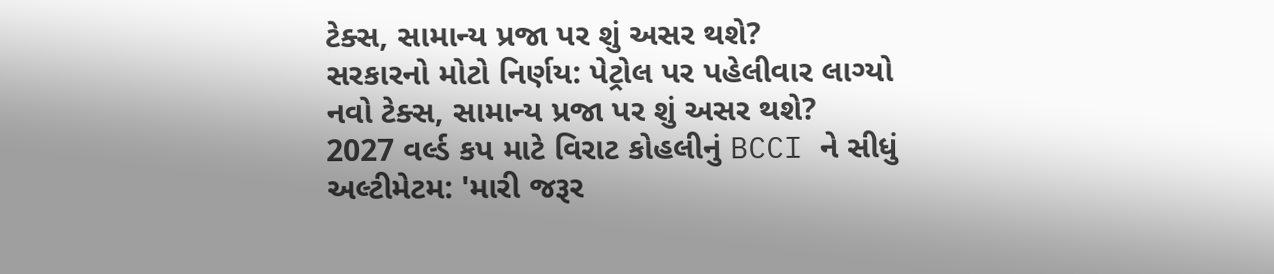ટેક્સ, સામાન્ય પ્રજા પર શું અસર થશે?
સરકારનો મોટો નિર્ણય: પેટ્રોલ પર પહેલીવાર લાગ્યો નવો ટેક્સ, સામાન્ય પ્રજા પર શું અસર થશે?
2027 વર્લ્ડ કપ માટે વિરાટ કોહલીનું BCCI ને સીધું અલ્ટીમેટમ: 'મારી જરૂર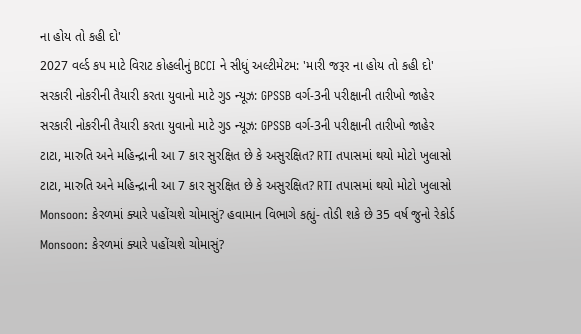ના હોય તો કહી દો'
2027 વર્લ્ડ કપ માટે વિરાટ કોહલીનું BCCI ને સીધું અલ્ટીમેટમ: 'મારી જરૂર ના હોય તો કહી દો'
સરકારી નોકરીની તૈયારી કરતા યુવાનો માટે ગુડ ન્યૂઝ: GPSSB વર્ગ-3ની પરીક્ષાની તારીખો જાહેર
સરકારી નોકરીની તૈયારી કરતા યુવાનો માટે ગુડ ન્યૂઝ: GPSSB વર્ગ-3ની પરીક્ષાની તારીખો જાહેર
ટાટા, મારુતિ અને મહિન્દ્રાની આ 7 કાર સુરક્ષિત છે કે અસુરક્ષિત? RTI તપાસમાં થયો મોટો ખુલાસો
ટાટા, મારુતિ અને મહિન્દ્રાની આ 7 કાર સુરક્ષિત છે કે અસુરક્ષિત? RTI તપાસમાં થયો મોટો ખુલાસો
Monsoon: કેરળમાં ક્યારે પહોંચશે ચોમાસું? હવામાન વિભાગે કહ્યું- તોડી શકે છે 35 વર્ષ જુનો રેકોર્ડ
Monsoon: કેરળમાં ક્યારે પહોંચશે ચોમાસું?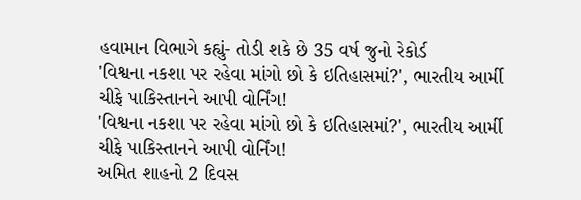હવામાન વિભાગે કહ્યું- તોડી શકે છે 35 વર્ષ જુનો રેકોર્ડ
'વિશ્વના નકશા પર રહેવા માંગો છો કે ઇતિહાસમાં?', ભારતીય આર્મી ચીફે પાકિસ્તાનને આપી વોર્નિંગ!
'વિશ્વના નકશા પર રહેવા માંગો છો કે ઇતિહાસમાં?', ભારતીય આર્મી ચીફે પાકિસ્તાનને આપી વોર્નિંગ!
અમિત શાહનો 2 દિવસ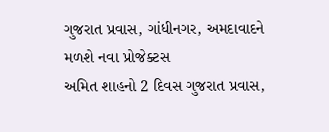ગુજરાત પ્રવાસ, ગાંધીનગર, અમદાવાદને મળશે નવા પ્રોજેક્ટસ
અમિત શાહનો 2 દિવસ ગુજરાત પ્રવાસ,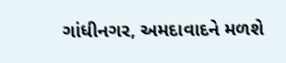ગાંધીનગર, અમદાવાદને મળશે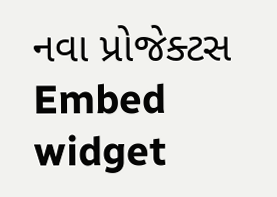નવા પ્રોજેક્ટસ
Embed widget